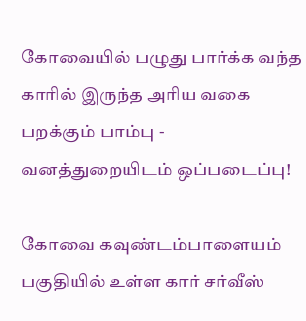கோவையில் பழுது பார்க்க வந்த காரில் இருந்த அரிய வகை பறக்கும் பாம்பு - வனத்துறையிடம் ஒப்படைப்பு!

கோவை கவுண்டம்பாளையம் பகுதியில் உள்ள கார் சர்வீஸ்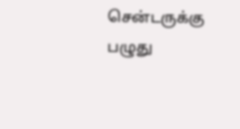சென்டருக்கு பழுது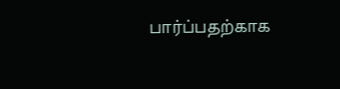பார்ப்பதற்காக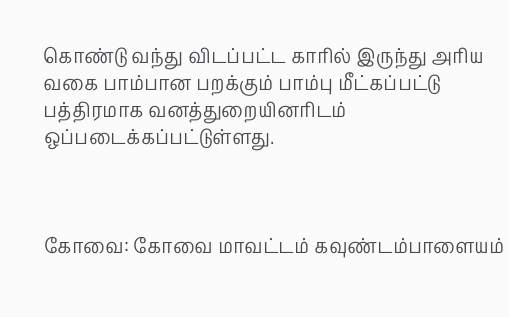கொண்டு வந்து விடப்பட்ட காரில் இருந்து அரிய வகை பாம்பான பறக்கும் பாம்பு மீட்கப்பட்டு பத்திரமாக வனத்துறையினரிடம் ஒப்படைக்கப்பட்டுள்ளது.



கோவை: கோவை மாவட்டம் கவுண்டம்பாளையம்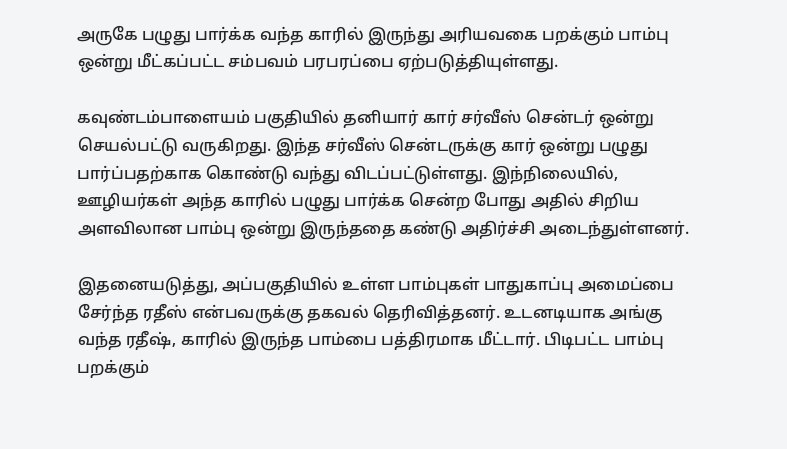அருகே பழுது பார்க்க வந்த காரில் இருந்து அரியவகை பறக்கும் பாம்பு ஒன்று மீட்கப்பட்ட சம்பவம் பரபரப்பை ஏற்படுத்தியுள்ளது.

கவுண்டம்பாளையம் பகுதியில் தனியார் கார் சர்வீஸ் சென்டர் ஒன்று செயல்பட்டு வருகிறது. இந்த சர்வீஸ் சென்டருக்கு கார் ஒன்று பழுது பார்ப்பதற்காக கொண்டு வந்து விடப்பட்டுள்ளது. இந்நிலையில், ஊழியர்கள் அந்த காரில் பழுது பார்க்க சென்ற போது அதில் சிறிய அளவிலான பாம்பு ஒன்று இருந்ததை கண்டு அதிர்ச்சி அடைந்துள்ளனர்.

இதனையடுத்து, அப்பகுதியில் உள்ள பாம்புகள் பாதுகாப்பு அமைப்பை சேர்ந்த ரதீஸ் என்பவருக்கு தகவல் தெரிவித்தனர். உடனடியாக அங்கு வந்த ரதீஷ், காரில் இருந்த பாம்பை பத்திரமாக மீட்டார். பிடிபட்ட பாம்பு பறக்கும்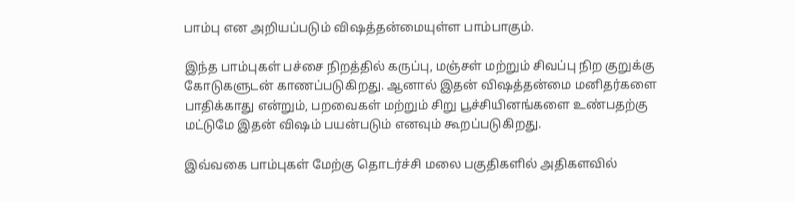பாம்பு என அறியப்படும் விஷத்தன்மையுள்ள பாம்பாகும்.

இந்த பாம்புகள் பச்சை நிறத்தில் கருப்பு, மஞ்சள் மற்றும் சிவப்பு நிற குறுக்கு கோடுகளுடன் காணப்படுகிறது. ஆனால் இதன் விஷத்தன்மை மனிதர்களை பாதிக்காது என்றும், பறவைகள் மற்றும் சிறு பூச்சியினங்களை உண்பதற்கு மட்டுமே இதன் விஷம் பயன்படும் எனவும் கூறப்படுகிறது.

இவ்வகை பாம்புகள் மேற்கு தொடர்ச்சி மலை பகுதிகளில் அதிகளவில்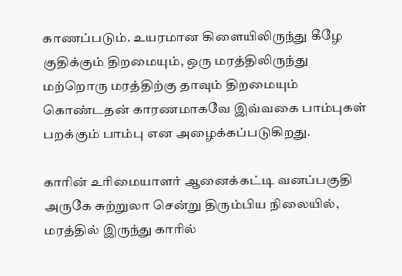காணப்படும். உயரமான கிளையிலிருந்து கீழே குதிக்கும் திறமையும், ஒரு மரத்திலிருந்து மற்றொரு மரத்திற்கு தாவும் திறமையும் கொண்டதன் காரணமாகவே இவ்வகை பாம்புகள் பறக்கும் பாம்பு என அழைக்கப்படுகிறது.

காரின் உரிமையாளர் ஆனைக்கட்டி வனப்பகுதி அருகே சுற்றுலா சென்று திரும்பிய நிலையில், மரத்தில் இருந்து காரில்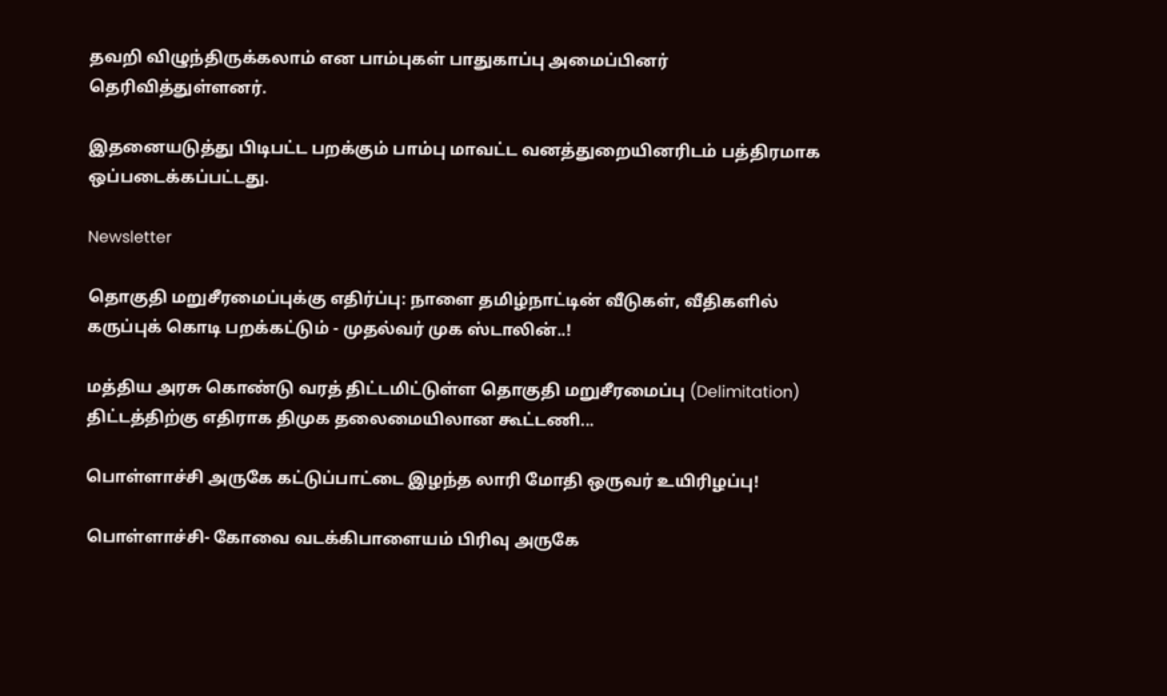தவறி விழுந்திருக்கலாம் என பாம்புகள் பாதுகாப்பு அமைப்பினர் தெரிவித்துள்ளனர்.

இதனையடுத்து பிடிபட்ட பறக்கும் பாம்பு மாவட்ட வனத்துறையினரிடம் பத்திரமாக ஒப்படைக்கப்பட்டது.

Newsletter

தொகுதி மறுசீரமைப்புக்கு எதிர்ப்பு: நாளை தமிழ்நாட்டின் வீடுகள், வீதிகளில் கருப்புக் கொடி பறக்கட்டும் - முதல்வர் முக ஸ்டாலின்..!

மத்திய அரசு கொண்டு வரத் திட்டமிட்டுள்ள தொகுதி மறுசீரமைப்பு (Delimitation) திட்டத்திற்கு எதிராக திமுக தலைமையிலான கூட்டணி...

பொள்ளாச்சி அருகே கட்டுப்பாட்டை இழந்த லாரி மோதி ஒருவர் உயிரிழப்பு!

பொள்ளாச்சி- கோவை வடக்கிபாளையம் பிரிவு அருகே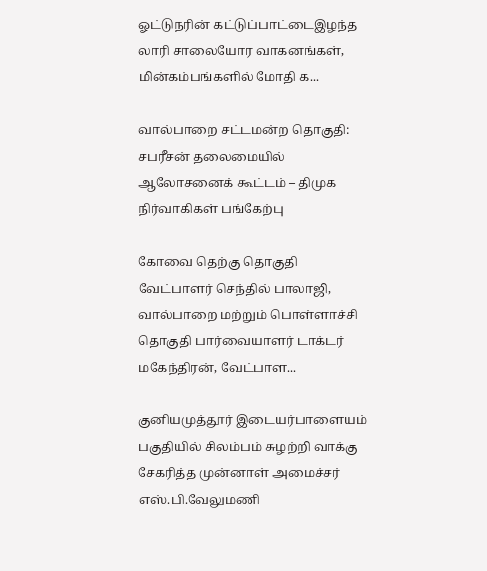ஓட்டுநரின் கட்டுப்பாட்டைஇழந்த லாரி சாலையோர வாகனங்கள், மின்கம்பங்களில் மோதி க...

வால்பாறை சட்டமன்ற தொகுதி: சபரீசன் தலைமையில் ஆலோசனைக் கூட்டம் – திமுக நிர்வாகிகள் பங்கேற்பு

கோவை தெற்கு தொகுதி வேட்பாளர் செந்தில் பாலாஜி, வால்பாறை மற்றும் பொள்ளாச்சி தொகுதி பார்வையாளர் டாக்டர் மகேந்திரன், வேட்பாள...

குனியமுத்தூர் இடையர்பாளையம் பகுதியில் சிலம்பம் சுழற்றி வாக்கு சேகரித்த முன்னாள் அமைச்சர் எஸ்.பி.வேலுமணி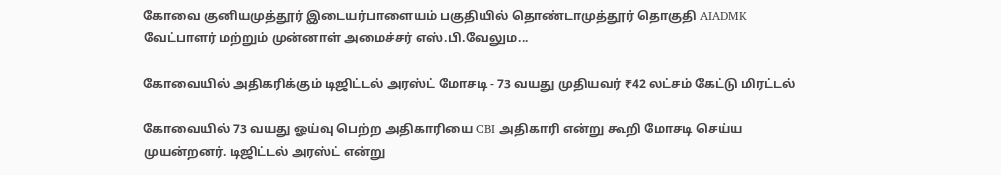கோவை குனியமுத்தூர் இடையர்பாளையம் பகுதியில் தொண்டாமுத்தூர் தொகுதி AIADMK வேட்பாளர் மற்றும் முன்னாள் அமைச்சர் எஸ்.பி.வேலும...

கோவையில் அதிகரிக்கும் டிஜிட்டல் அரஸ்ட் மோசடி - 73 வயது முதியவர் ₹42 லட்சம் கேட்டு மிரட்டல்

கோவையில் 73 வயது ஓய்வு பெற்ற அதிகாரியை CBI அதிகாரி என்று கூறி மோசடி செய்ய முயன்றனர். டிஜிட்டல் அரஸ்ட் என்று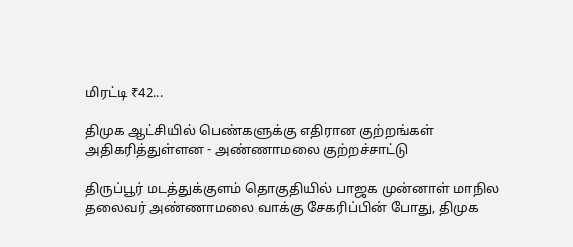மிரட்டி ₹42...

திமுக ஆட்சியில் பெண்களுக்கு எதிரான குற்றங்கள் அதிகரித்துள்ளன - அண்ணாமலை குற்றச்சாட்டு

திருப்பூர் மடத்துக்குளம் தொகுதியில் பாஜக முன்னாள் மாநில தலைவர் அண்ணாமலை வாக்கு சேகரிப்பின் போது, திமுக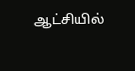ஆட்சியில்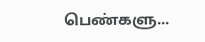பெண்களு...